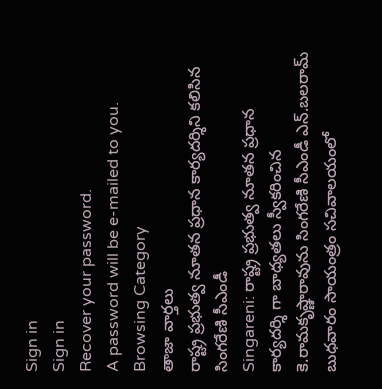Sign in
Sign in
Recover your password.
A password will be e-mailed to you.
Browsing Category
తాజా వార్తలు
రాష్ట్ర ప్రభుత్వ నూతన ప్రధాన కార్యదర్శిని కలిసిన సింగరేణి సీఎండీ
Singareni: రాష్ట్ర ప్రభుత్వ నూతన ప్రధాన కార్యదర్శి గా బాధ్యతలు స్వీకరించిన కె.రామకృష్ణారావును సింగరేణి సీఎండీ ఎన్.బలరామ్ బుధవారం సాయంత్రం సచివాలయంలో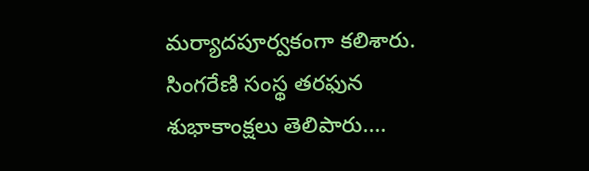మర్యాదపూర్వకంగా కలిశారు. సింగరేణి సంస్థ తరఫున శుభాకాంక్షలు తెలిపారు.…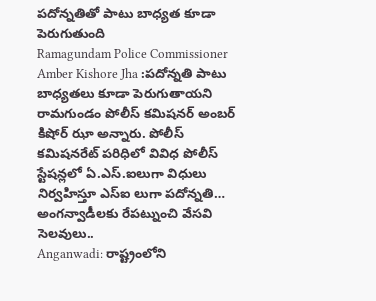పదోన్నతితో పాటు బాధ్యత కూడా పెరుగుతుంది
Ramagundam Police Commissioner Amber Kishore Jha :పదోన్నతి పాటు బాధ్యతలు కూడా పెరుగుతాయని రామగుండం పోలీస్ కమిషనర్ అంబర్ కిషోర్ ఝా అన్నారు. పోలీస్ కమిషనరేట్ పరిధిలో వివిధ పోలీస్ స్టేషన్లలో ఏ.ఎస్.ఐలుగా విధులు నిర్వహిస్తూ ఎస్ఐ లుగా పదోన్నతి…
అంగన్వాడీలకు రేపట్నుంచి వేసవి సెలవులు..
Anganwadi: రాష్ట్రంలోని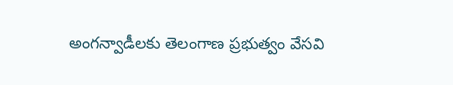అంగన్వాడీలకు తెలంగాణ ప్రభుత్వం వేసవి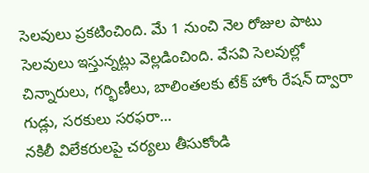సెలవులు ప్రకటించింది. మే 1 నుంచి నెల రోజుల పాటు సెలవులు ఇస్తున్నట్లు వెల్లడించింది. వేసవి సెలవుల్లో చిన్నారులు, గర్భిణీలు, బాలింతలకు టేక్ హోం రేషన్ ద్వారా గుడ్లు, సరకులు సరఫరా…
నకిలీ విలేకరులపై చర్యలు తీసుకోండి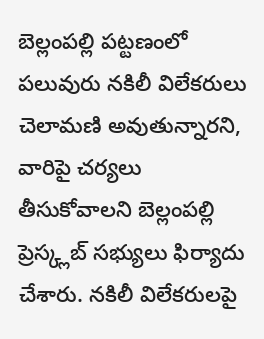బెల్లంపల్లి పట్టణంలో పలువురు నకిలీ విలేకరులు చెలామణి అవుతున్నారని, వారిపై చర్యలు తీసుకోవాలని బెల్లంపల్లి ప్రెస్క్లబ్ సభ్యులు ఫిర్యాదు చేశారు. నకిలీ విలేకరులపై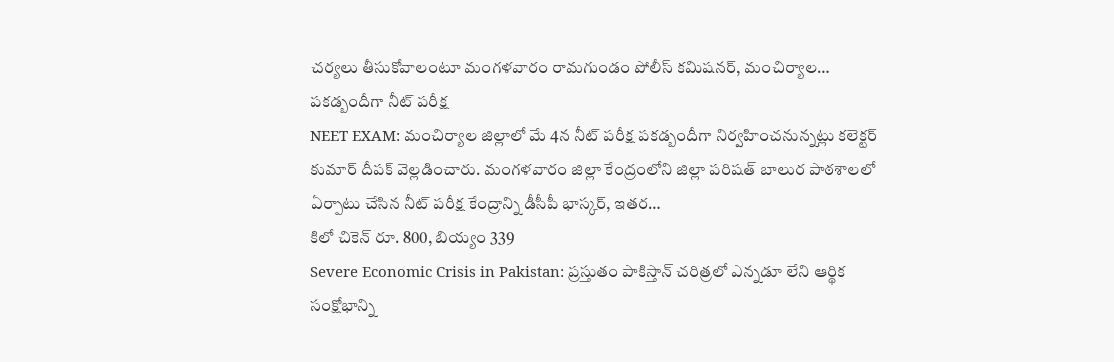చర్యలు తీసుకోవాలంటూ మంగళవారం రామగుండం పోలీస్ కమిషనర్, మంచిర్యాల…
పకడ్బందీగా నీట్ పరీక్ష
NEET EXAM: మంచిర్యాల జిల్లాలో మే 4న నీట్ పరీక్ష పకడ్బందీగా నిర్వహించనున్నట్లు కలెక్టర్ కుమార్ దీపక్ వెల్లడించారు. మంగళవారం జిల్లా కేంద్రంలోని జిల్లా పరిషత్ బాలుర పాఠశాలలో ఏర్పాటు చేసిన నీట్ పరీక్ష కేంద్రాన్ని డీసీపీ భాస్కర్, ఇతర…
కిలో చికెన్ రూ. 800, బియ్యం 339
Severe Economic Crisis in Pakistan: ప్రస్తుతం పాకిస్తాన్ చరిత్రలో ఎన్నడూ లేని ఆర్థిక సంక్షోభాన్ని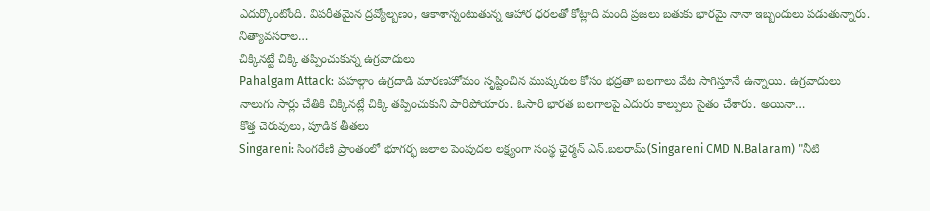ఎదుర్కొంటోంది. విపరీతమైన ద్రవ్యోల్బణం, ఆకాశాన్నంటుతున్న ఆహార ధరలతో కోట్లాది మంది ప్రజలు బతుకు భారమై నానా ఇబ్బందులు పడుతున్నారు. నిత్యావసరాల…
చిక్కినట్టే చిక్కి తప్పించుకున్న ఉగ్రవాదులు
Pahalgam Attack: పహల్గాం ఉగ్రదాడి మారణహోమం సృష్టించిన ముష్కరుల కోసం భద్రతా బలగాలు వేట సాగిస్తూనే ఉన్నాయి. ఉగ్రవాదులు నాలుగు సార్లు చేతికి చిక్కినట్లే చిక్కి తప్పించుకుని పారిపోయారు. ఓసారి భారత బలగాలపై ఎదురు కాల్పులు సైతం చేశారు. అయినా…
కొత్త చెరువులు, పూడిక తీతలు
Singareni: సింగరేణి ప్రాంతంలో భూగర్భ జలాల పెంపుదల లక్ష్యంగా సంస్థ ఛైర్మన్ ఎన్.బలరామ్(Singareni CMD N.Balaram) "నీటి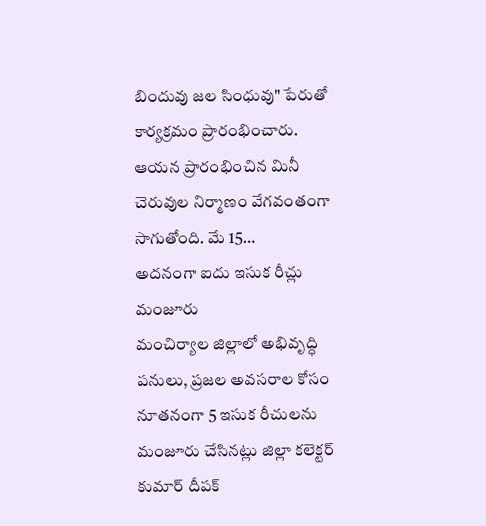బిందువు జల సింధువు" పేరుతో కార్యక్రమం ప్రారంభించారు. ఆయన ప్రారంభించిన మినీ చెరువుల నిర్మాణం వేగవంతంగా సాగుతోంది. మే 15…
అదనంగా ఐదు ఇసుక రీచ్లు మంజూరు
మంచిర్యాల జిల్లాలో అభివృద్ధి పనులు, ప్రజల అవసరాల కోసం నూతనంగా 5 ఇసుక రీచులను మంజూరు చేసినట్లు జిల్లా కలెక్టర్ కుమార్ దీపక్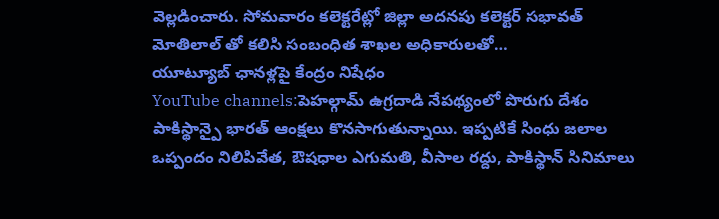వెల్లడించారు. సోమవారం కలెక్టరేట్లో జిల్లా అదనపు కలెక్టర్ సభావత్ మోతిలాల్ తో కలిసి సంబంధిత శాఖల అధికారులతో…
యూట్యూబ్ ఛానళ్లపై కేంద్రం నిషేధం
YouTube channels:పెహల్గామ్ ఉగ్రదాడి నేపథ్యంలో పొరుగు దేశం పాకిస్థాన్పై భారత్ ఆంక్షలు కొనసాగుతున్నాయి. ఇప్పటికే సింధు జలాల ఒప్పందం నిలిపివేత, ఔషధాల ఎగుమతి, వీసాల రద్దు, పాకిస్థాన్ సినిమాలు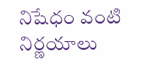నిషేధం వంటి నిర్ణయాలు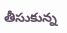తీసుకున్న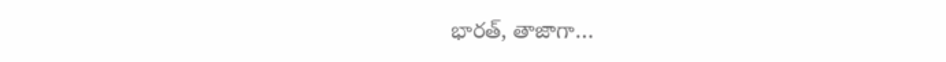భారత్, తాజాగా…